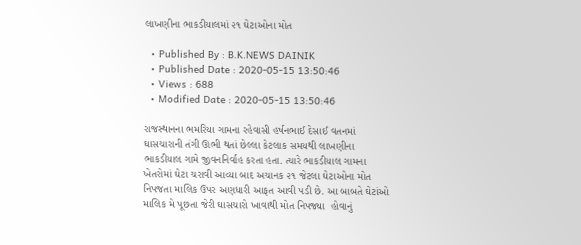લાખણીના ભાકડીયાલમાં ૨૧ ઘેટાઓના મોત

  • Published By : B.K.NEWS DAINIK
  • Published Date : 2020-05-15 13:50:46
  • Views : 688
  • Modified Date : 2020-05-15 13:50:46

રાજસ્થાનના ભમરિયા ગામના રહેવાસી હર્ષનભાઈ દેસાઈ વતનમાં ઘાસચારાની તંગી ઊભી થતાં છેલ્લા કેટલાક સમયથી લાખણીના ભાકડીયાલ ગામે જીવનનિર્વાહ કરતા હતા. ત્યારે ભાકડીયાલ ગામના ખેતરોમાં ઘેટા ચરાવી આવ્યા બાદ અચાનક ૨૧ જેટલા ઘેટાઓના મોત નિપજતા માલિક ઉપર અણધારી આફત આવી પડી છે. આ બાબતે ઘેટાંઓ માલિક મે પૂછતા જેરી ઘાસચારો ખાવાથી મોત નિપજ્યા  હોવાનું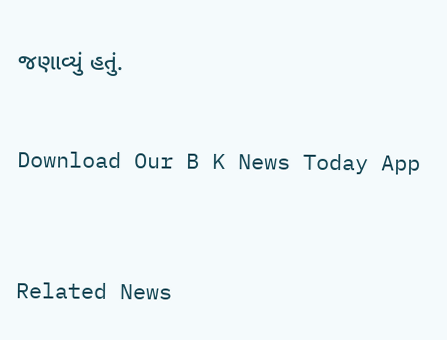જણાવ્યું હતું.


Download Our B K News Today App



Related News